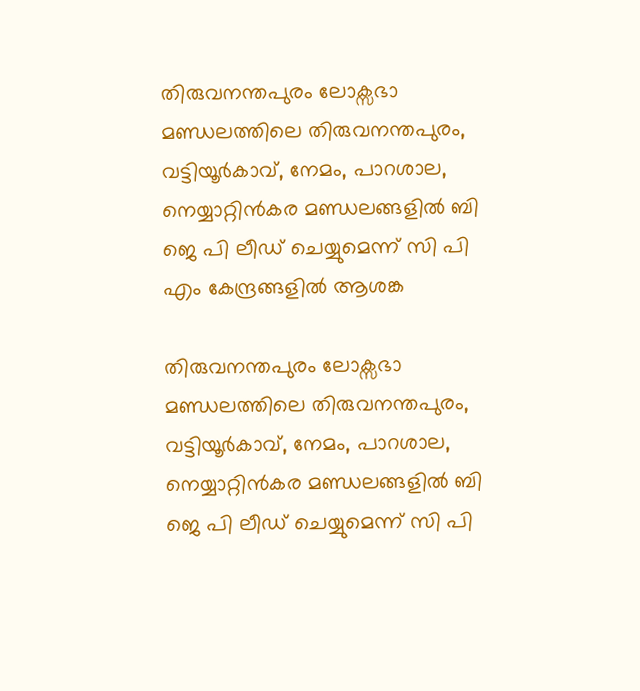തിരുവനന്തപുരം ലോക്സഭാ മണ്ഡലത്തിലെ തിരുവനന്തപുരം, വട്ടിയൂർകാവ്, നേമം, പാറശാല, നെയ്യാറ്റിൻകര മണ്ഡലങ്ങളിൽ ബി ജെ പി ലീഡ് ചെയ്യുമെന്ന് സി പി എം കേന്ദ്രങ്ങളിൽ ആശങ്ക

തിരുവനന്തപുരം ലോക്സഭാ മണ്ഡലത്തിലെ തിരുവനന്തപുരം, വട്ടിയൂർകാവ്, നേമം, പാറശാല, നെയ്യാറ്റിൻകര മണ്ഡലങ്ങളിൽ ബി ജെ പി ലീഡ് ചെയ്യുമെന്ന് സി പി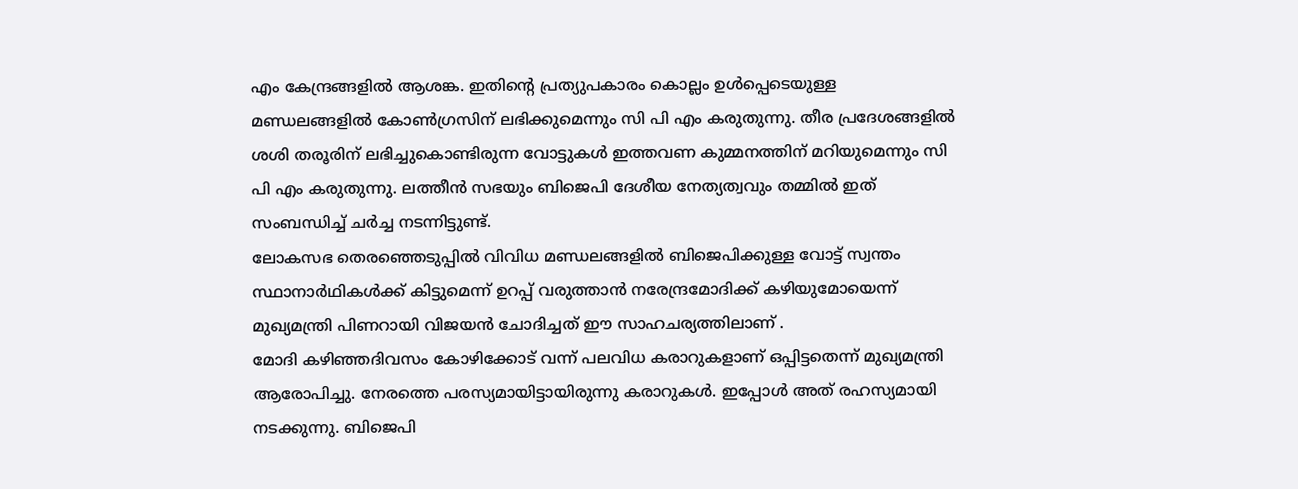എം കേന്ദ്രങ്ങളിൽ ആശങ്ക. ഇതിന്റെ പ്രത്യുപകാരം കൊല്ലം ഉൾപ്പെടെയുള്ള മണ്ഡലങ്ങളിൽ കോൺഗ്രസിന് ലഭിക്കുമെന്നും സി പി എം കരുതുന്നു. തീര പ്രദേശങ്ങളിൽ ശശി തരൂരിന് ലഭിച്ചുകൊണ്ടിരുന്ന വോട്ടുകൾ ഇത്തവണ കുമ്മനത്തിന് മറിയുമെന്നും സി പി എം കരുതുന്നു. ലത്തീൻ സഭയും ബിജെപി ദേശീയ നേത്യത്വവും തമ്മിൽ ഇത് സംബന്ധിച്ച് ചർച്ച നടന്നിട്ടുണ്ട്.
ലോകസഭ തെരഞ്ഞെടുപ്പിൽ വിവിധ മണ്ഡലങ്ങളിൽ ബിജെപിക്കുള്ള വോട്ട് സ്വന്തം സ്ഥാനാർഥികൾക്ക് കിട്ടുമെന്ന് ഉറപ്പ് വരുത്താൻ നരേന്ദ്രമോദിക്ക് കഴിയുമോയെന്ന് മുഖ്യമന്ത്രി പിണറായി വിജയൻ ചോദിച്ചത് ഈ സാഹചര്യത്തിലാണ് .
മോദി കഴിഞ്ഞദിവസം കോഴിക്കോട് വന്ന് പലവിധ കരാറുകളാണ് ഒപ്പിട്ടതെന്ന് മുഖ്യമന്ത്രി ആരോപിച്ചു. നേരത്തെ പരസ്യമായിട്ടായിരുന്നു കരാറുകൾ. ഇപ്പോൾ അത് രഹസ്യമായി നടക്കുന്നു. ബിജെപി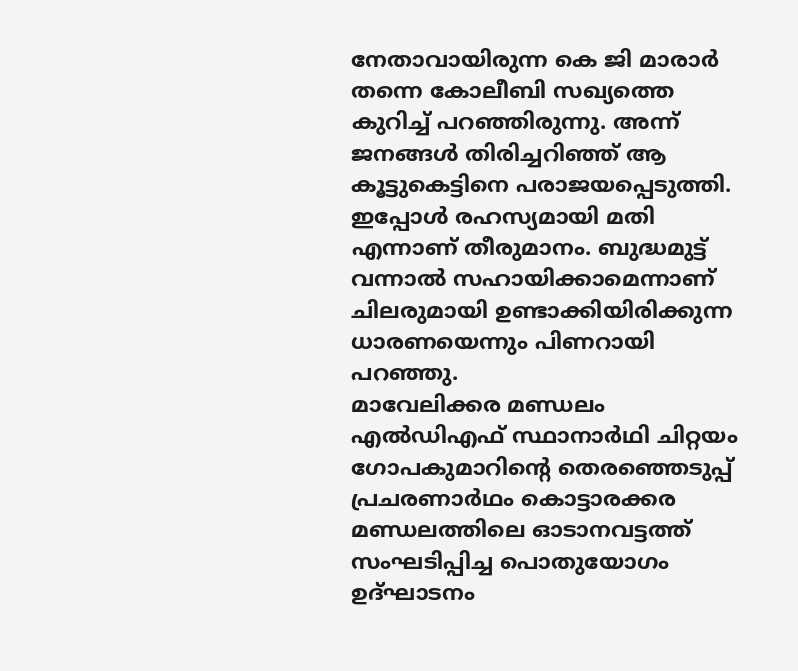നേതാവായിരുന്ന കെ ജി മാരാർ തന്നെ കോലീബി സഖ്യത്തെ കുറിച്ച് പറഞ്ഞിരുന്നു. അന്ന് ജനങ്ങൾ തിരിച്ചറിഞ്ഞ് ആ കൂട്ടുകെട്ടിനെ പരാജയപ്പെടുത്തി. ഇപ്പോൾ രഹസ്യമായി മതി എന്നാണ് തീരുമാനം. ബുദ്ധമുട്ട് വന്നാൽ സഹായിക്കാമെന്നാണ് ചിലരുമായി ഉണ്ടാക്കിയിരിക്കുന്ന ധാരണയെന്നും പിണറായി പറഞ്ഞു.
മാവേലിക്കര മണ്ഡലം എൽഡിഎഫ് സ്ഥാനാർഥി ചിറ്റയം ഗോപകുമാറിന്റെ തെരഞ്ഞെടുപ്പ് പ്രചരണാർഥം കൊട്ടാരക്കര മണ്ഡലത്തിലെ ഓടാനവട്ടത്ത് സംഘടിപ്പിച്ച പൊതുയോഗം ഉദ്ഘാടനം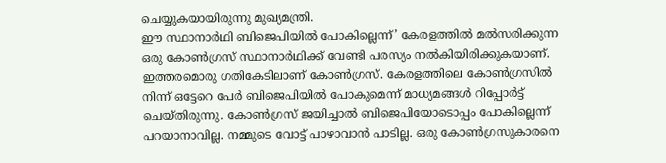ചെയ്യുകയായിരുന്നു മുഖ്യമന്ത്രി.
ഈ സ്ഥാനാർഥി ബിജെപിയിൽ പോകില്ലെന്ന്’ കേരളത്തിൽ മൽസരിക്കുന്ന ഒരു കോൺഗ്രസ് സ്ഥാനാർഥിക്ക് വേണ്ടി പരസ്യം നൽകിയിരിക്കുകയാണ്. ഇത്തരമൊരു ഗതികേടിലാണ് കോൺഗ്രസ്. കേരളത്തിലെ കോൺഗ്രസിൽ നിന്ന് ഒട്ടേറെ പേർ ബിജെപിയിൽ പോകുമെന്ന് മാധ്യമങ്ങൾ റിപ്പോർട്ട് ചെയ്തിരുന്നു. കോൺഗ്രസ് ജയിച്ചാൽ ബിജെപിയോടൊപ്പം പോകില്ലെന്ന് പറയാനാവില്ല. നമ്മുടെ വോട്ട് പാഴാവാൻ പാടില്ല. ഒരു കോൺഗ്രസുകാരനെ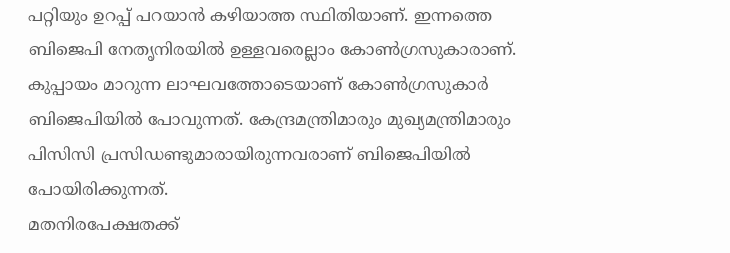പറ്റിയും ഉറപ്പ് പറയാൻ കഴിയാത്ത സ്ഥിതിയാണ്. ഇന്നത്തെ ബിജെപി നേതൃനിരയിൽ ഉള്ളവരെല്ലാം കോൺഗ്രസുകാരാണ്. കുപ്പായം മാറുന്ന ലാഘവത്തോടെയാണ് കോൺഗ്രസുകാർ ബിജെപിയിൽ പോവുന്നത്. കേന്ദ്രമന്ത്രിമാരും മുഖ്യമന്ത്രിമാരും പിസിസി പ്രസിഡണ്ടുമാരായിരുന്നവരാണ് ബിജെപിയിൽ പോയിരിക്കുന്നത്.
മതനിരപേക്ഷതക്ക്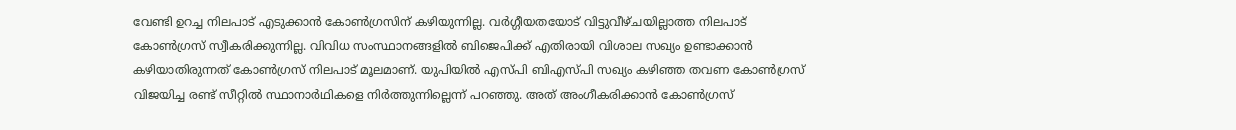വേണ്ടി ഉറച്ച നിലപാട് എടുക്കാൻ കോൺഗ്രസിന് കഴിയുന്നില്ല. വർഗ്ഗീയതയോട് വിട്ടുവീഴ്ചയില്ലാത്ത നിലപാട് കോൺഗ്രസ് സ്വീകരിക്കുന്നില്ല. വിവിധ സംസ്ഥാനങ്ങളിൽ ബിജെപിക്ക് എതിരായി വിശാല സഖ്യം ഉണ്ടാക്കാൻ കഴിയാതിരുന്നത് കോൺഗ്രസ് നിലപാട് മൂലമാണ്. യുപിയിൽ എസ്പി ബിഎസ്പി സഖ്യം കഴിഞ്ഞ തവണ കോൺഗ്രസ് വിജയിച്ച രണ്ട് സീറ്റിൽ സ്ഥാനാർഥികളെ നിർത്തുന്നില്ലെന്ന് പറഞ്ഞു. അത് അംഗീകരിക്കാൻ കോൺഗ്രസ്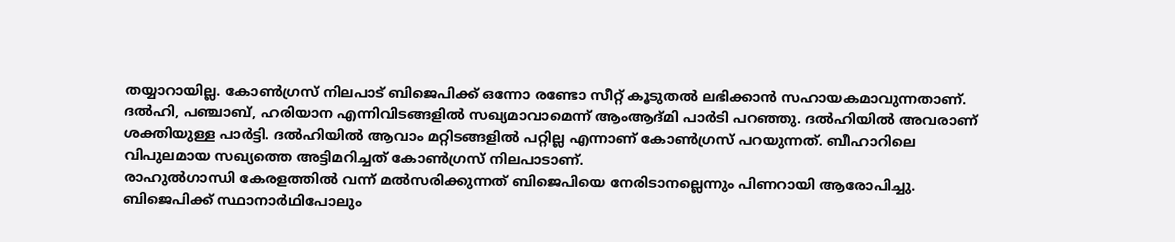തയ്യാറായില്ല. കോൺഗ്രസ് നിലപാട് ബിജെപിക്ക് ഒന്നോ രണ്ടോ സീറ്റ് കൂടുതൽ ലഭിക്കാൻ സഹായകമാവുന്നതാണ്. ദൽഹി, പഞ്ചാബ്, ഹരിയാന എന്നിവിടങ്ങളിൽ സഖ്യമാവാമെന്ന് ആംആദ്മി പാർടി പറഞ്ഞു. ദൽഹിയിൽ അവരാണ് ശക്തിയുള്ള പാർട്ടി. ദൽഹിയിൽ ആവാം മറ്റിടങ്ങളിൽ പറ്റില്ല എന്നാണ് കോൺഗ്രസ് പറയുന്നത്. ബീഹാറിലെ വിപുലമായ സഖ്യത്തെ അട്ടിമറിച്ചത് കോൺഗ്രസ് നിലപാടാണ്.
രാഹുൽഗാന്ധി കേരളത്തിൽ വന്ന് മൽസരിക്കുന്നത് ബിജെപിയെ നേരിടാനല്ലെന്നും പിണറായി ആരോപിച്ചു. ബിജെപിക്ക് സ്ഥാനാർഥിപോലും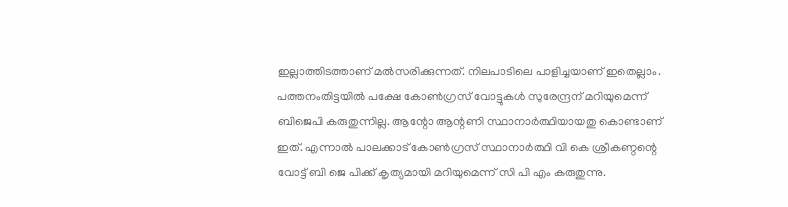ഇല്ലാത്തിടത്താണ് മൽസരിക്കുന്നത്. നിലപാടിലെ പാളിച്ചയാണ് ഇതെല്ലാം.
പത്തനംതിട്ടയിൽ പക്ഷേ കോൺഗ്രസ് വോട്ടുകൾ സുരേന്ദ്രന് മറിയുമെന്ന് ബിജെപി കരുതുന്നില്ല. ആന്റോ ആന്റണി സ്ഥാനാർത്ഥിയായതു കൊണ്ടാണ് ഇത്. എന്നാൽ പാലക്കാട് കോൺഗ്രസ് സ്ഥാനാർത്ഥി വി കെ ശ്രീകണ്ഠന്റെ വോട്ട് ബി ജെ പിക്ക് കൃത്യമായി മറിയുമെന്ന് സി പി എം കരുതുന്നു.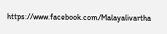https://www.facebook.com/Malayalivartha